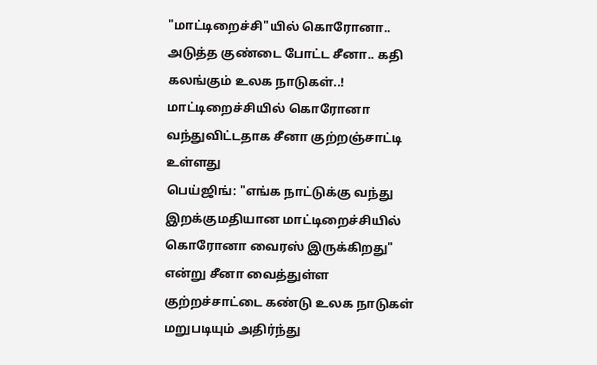"மாட்டிறைச்சி"யில் கொரோனா.. அடுத்த குண்டை போட்ட சீனா.. கதி கலங்கும் உலக நாடுகள்..!
மாட்டிறைச்சியில் கொரோனா வந்துவிட்டதாக சீனா குற்றஞ்சாட்டி உள்ளது
பெய்ஜிங்: "எங்க நாட்டுக்கு வந்து இறக்குமதியான மாட்டிறைச்சியில் கொரோனா வைரஸ் இருக்கிறது" என்று சீனா வைத்துள்ள குற்றச்சாட்டை கண்டு உலக நாடுகள் மறுபடியும் அதிர்ந்து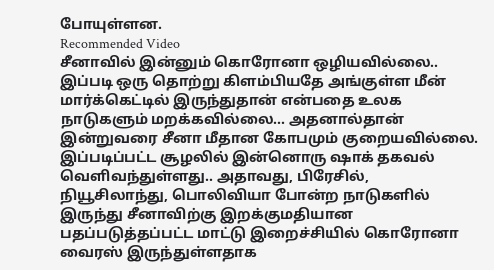போயுள்ளன.
Recommended Video
சீனாவில் இன்னும் கொரோனா ஒழியவில்லை.. இப்படி ஒரு தொற்று கிளம்பியதே அங்குள்ள மீன் மார்க்கெட்டில் இருந்துதான் என்பதை உலக நாடுகளும் மறக்கவில்லை... அதனால்தான் இன்றுவரை சீனா மீதான கோபமும் குறையவில்லை.
இப்படிப்பட்ட சூழலில் இன்னொரு ஷாக் தகவல் வெளிவந்துள்ளது.. அதாவது, பிரேசில், நியூசிலாந்து, பொலிவியா போன்ற நாடுகளில் இருந்து சீனாவிற்கு இறக்குமதியான பதப்படுத்தப்பட்ட மாட்டு இறைச்சியில் கொரோனா வைரஸ் இருந்துள்ளதாக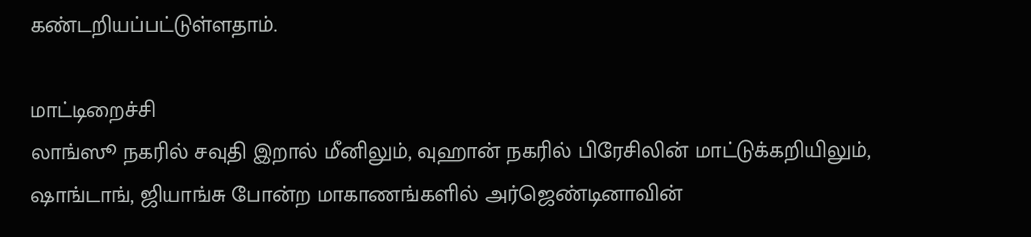கண்டறியப்பட்டுள்ளதாம்.

மாட்டிறைச்சி
லாங்ஸூ நகரில் சவுதி இறால் மீனிலும், வுஹான் நகரில் பிரேசிலின் மாட்டுக்கறியிலும், ஷாங்டாங், ஜியாங்சு போன்ற மாகாணங்களில் அர்ஜெண்டினாவின்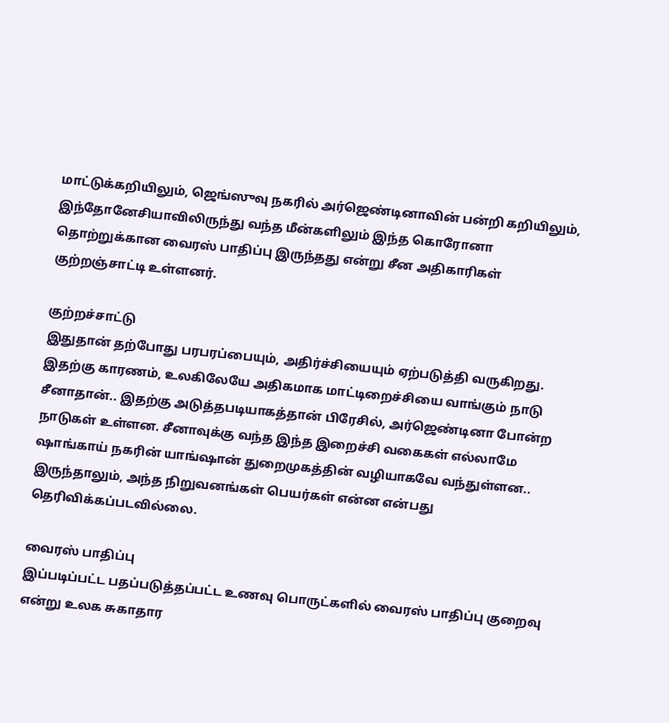மாட்டுக்கறியிலும், ஜெங்ஸுவு நகரில் அர்ஜெண்டினாவின் பன்றி கறியிலும், இந்தோனேசியாவிலிருந்து வந்த மீன்களிலும் இந்த கொரோனா தொற்றுக்கான வைரஸ் பாதிப்பு இருந்தது என்று சீன அதிகாரிகள் குற்றஞ்சாட்டி உள்ளனர்.

குற்றச்சாட்டு
இதுதான் தற்போது பரபரப்பையும், அதிர்ச்சியையும் ஏற்படுத்தி வருகிறது. இதற்கு காரணம், உலகிலேயே அதிகமாக மாட்டிறைச்சியை வாங்கும் நாடு சீனாதான்.. இதற்கு அடுத்தபடியாகத்தான் பிரேசில், அர்ஜெண்டினா போன்ற நாடுகள் உள்ளன. சீனாவுக்கு வந்த இந்த இறைச்சி வகைகள் எல்லாமே ஷாங்காய் நகரின் யாங்ஷான் துறைமுகத்தின் வழியாகவே வந்துள்ளன.. இருந்தாலும், அந்த நிறுவனங்கள் பெயர்கள் என்ன என்பது தெரிவிக்கப்படவில்லை.

வைரஸ் பாதிப்பு
இப்படிப்பட்ட பதப்படுத்தப்பட்ட உணவு பொருட்களில் வைரஸ் பாதிப்பு குறைவு என்று உலக சுகாதார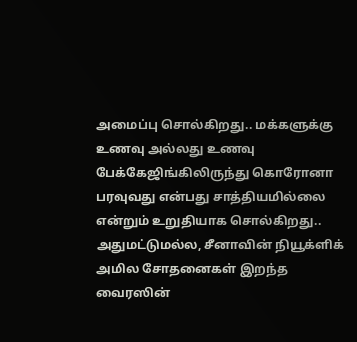அமைப்பு சொல்கிறது.. மக்களுக்கு உணவு அல்லது உணவு பேக்கேஜிங்கிலிருந்து கொரோனா பரவுவது என்பது சாத்தியமில்லை என்றும் உறுதியாக சொல்கிறது.. அதுமட்டுமல்ல, சீனாவின் நியூக்ளிக் அமில சோதனைகள் இறந்த வைரஸின்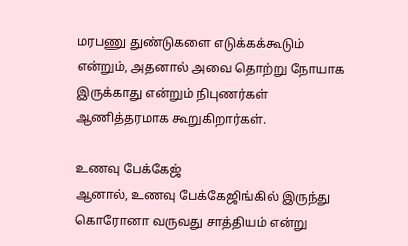மரபணு துண்டுகளை எடுக்கக்கூடும் என்றும், அதனால் அவை தொற்று நோயாக இருக்காது என்றும் நிபுணர்கள் ஆணித்தரமாக கூறுகிறார்கள்.

உணவு பேக்கேஜ்
ஆனால், உணவு பேக்கேஜிங்கில் இருந்து கொரோனா வருவது சாத்தியம் என்று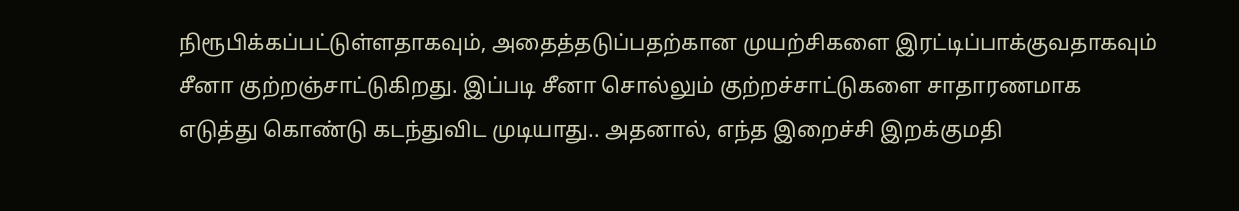நிரூபிக்கப்பட்டுள்ளதாகவும், அதைத்தடுப்பதற்கான முயற்சிகளை இரட்டிப்பாக்குவதாகவும் சீனா குற்றஞ்சாட்டுகிறது. இப்படி சீனா சொல்லும் குற்றச்சாட்டுகளை சாதாரணமாக எடுத்து கொண்டு கடந்துவிட முடியாது.. அதனால், எந்த இறைச்சி இறக்குமதி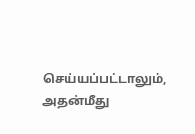செய்யப்பட்டாலும், அதன்மீது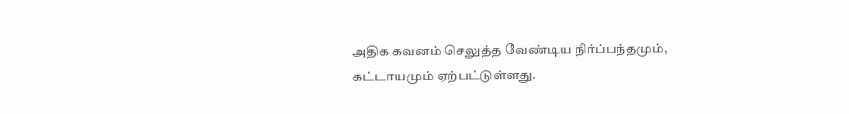அதிக கவனம் செலுத்த வேண்டிய நிர்ப்பந்தமும், கட்டாயமும் ஏற்பட்டுள்ளது.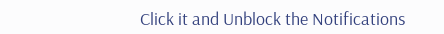Click it and Unblock the Notifications